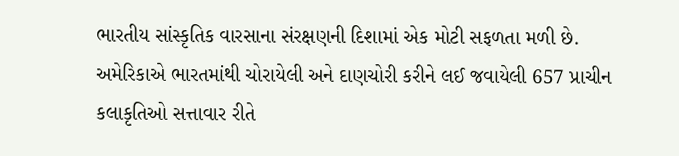ભારતીય સાંસ્કૃતિક વારસાના સંરક્ષણની દિશામાં એક મોટી સફળતા મળી છે. અમેરિકાએ ભારતમાંથી ચોરાયેલી અને દાણચોરી કરીને લઈ જવાયેલી 657 પ્રાચીન કલાકૃતિઓ સત્તાવાર રીતે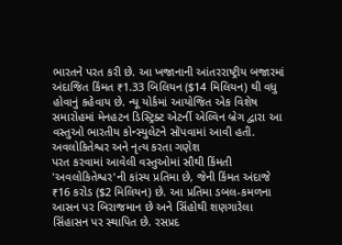ભારતને પરત કરી છે. આ ખજાનાની આંતરરાષ્ટ્રીય બજારમાં અંદાજિત કિંમત ₹1.33 બિલિયન ($14 મિલિયન) થી વધુ હોવાનું કહેવાય છે. ન્યૂ યોર્કમાં આયોજિત એક વિશેષ સમારોહમાં મેનહટન ડિસ્ટ્રિક્ટ એટર્ની એલ્વિન બ્રેગ દ્વારા આ વસ્તુઓ ભારતીય કોન્સ્યુલેટને સોંપવામાં આવી હતી.
અવલોકિતેશ્વર અને નૃત્ય કરતા ગણેશ
પરત કરવામાં આવેલી વસ્તુઓમાં સૌથી કિંમતી 'અવલોકિતેશ્વર'ની કાંસ્ય પ્રતિમા છે, જેની કિંમત અંદાજે ₹16 કરોડ ($2 મિલિયન) છે. આ પ્રતિમા ડબલ-કમળના આસન પર બિરાજમાન છે અને સિંહોથી શણગારેલા સિંહાસન પર સ્થાપિત છે. રસપ્રદ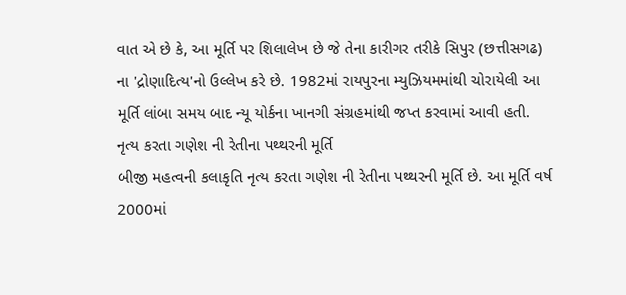વાત એ છે કે, આ મૂર્તિ પર શિલાલેખ છે જે તેના કારીગર તરીકે સિપુર (છત્તીસગઢ) ના 'દ્રોણાદિત્ય'નો ઉલ્લેખ કરે છે. 1982માં રાયપુરના મ્યુઝિયમમાંથી ચોરાયેલી આ મૂર્તિ લાંબા સમય બાદ ન્યૂ યોર્કના ખાનગી સંગ્રહમાંથી જપ્ત કરવામાં આવી હતી.
નૃત્ય કરતા ગણેશ ની રેતીના પથ્થરની મૂર્તિ
બીજી મહત્વની કલાકૃતિ નૃત્ય કરતા ગણેશ ની રેતીના પથ્થરની મૂર્તિ છે. આ મૂર્તિ વર્ષ 2000માં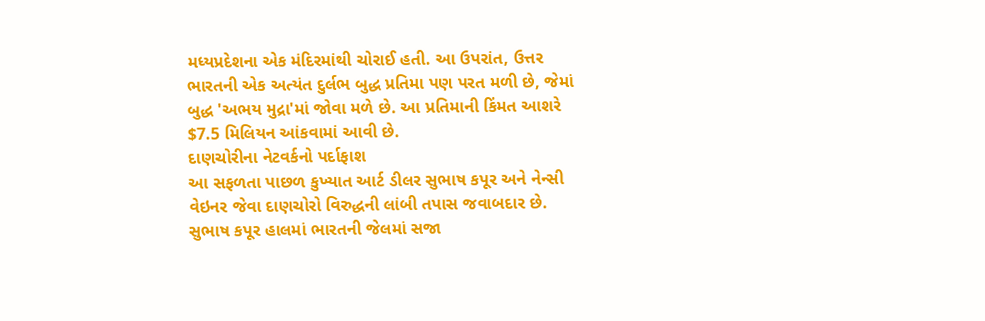મધ્યપ્રદેશના એક મંદિરમાંથી ચોરાઈ હતી. આ ઉપરાંત, ઉત્તર ભારતની એક અત્યંત દુર્લભ બુદ્ધ પ્રતિમા પણ પરત મળી છે, જેમાં બુદ્ધ 'અભય મુદ્રા'માં જોવા મળે છે. આ પ્રતિમાની કિંમત આશરે $7.5 મિલિયન આંકવામાં આવી છે.
દાણચોરીના નેટવર્કનો પર્દાફાશ
આ સફળતા પાછળ કુખ્યાત આર્ટ ડીલર સુભાષ કપૂર અને નેન્સી વેઇનર જેવા દાણચોરો વિરુદ્ધની લાંબી તપાસ જવાબદાર છે. સુભાષ કપૂર હાલમાં ભારતની જેલમાં સજા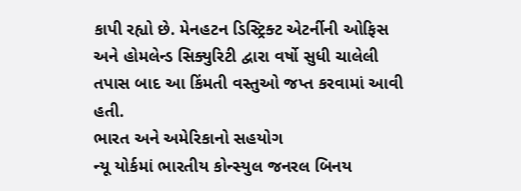કાપી રહ્યો છે. મેનહટન ડિસ્ટ્રિક્ટ એટર્નીની ઓફિસ અને હોમલેન્ડ સિક્યુરિટી દ્વારા વર્ષો સુધી ચાલેલી તપાસ બાદ આ કિંમતી વસ્તુઓ જપ્ત કરવામાં આવી હતી.
ભારત અને અમેરિકાનો સહયોગ
ન્યૂ યોર્કમાં ભારતીય કોન્સ્યુલ જનરલ બિનય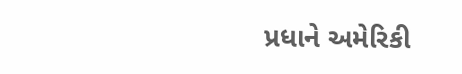પ્રધાને અમેરિકી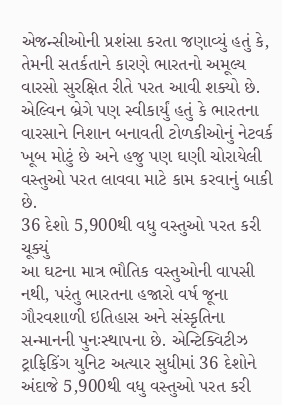એજન્સીઓની પ્રશંસા કરતા જણાવ્યું હતું કે, તેમની સતર્કતાને કારણે ભારતનો અમૂલ્ય વારસો સુરક્ષિત રીતે પરત આવી શક્યો છે. એલ્વિન બ્રેગે પણ સ્વીકાર્યું હતું કે ભારતના વારસાને નિશાન બનાવતી ટોળકીઓનું નેટવર્ક ખૂબ મોટું છે અને હજુ પણ ઘણી ચોરાયેલી વસ્તુઓ પરત લાવવા માટે કામ કરવાનું બાકી છે.
36 દેશો 5,900થી વધુ વસ્તુઓ પરત કરી ચૂક્યું
આ ઘટના માત્ર ભૌતિક વસ્તુઓની વાપસી નથી, પરંતુ ભારતના હજારો વર્ષ જૂના ગૌરવશાળી ઇતિહાસ અને સંસ્કૃતિના સન્માનની પુનઃસ્થાપના છે. એન્ટિક્વિટીઝ ટ્રાફિકિંગ યુનિટ અત્યાર સુધીમાં 36 દેશોને અંદાજે 5,900થી વધુ વસ્તુઓ પરત કરી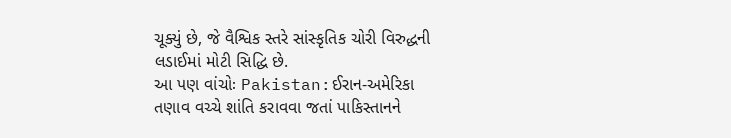ચૂક્યું છે, જે વૈશ્વિક સ્તરે સાંસ્કૃતિક ચોરી વિરુદ્ધની લડાઈમાં મોટી સિદ્ધિ છે.
આ પણ વાંચોઃ Pakistan:ઈરાન-અમેરિકા તણાવ વચ્ચે શાંતિ કરાવવા જતાં પાકિસ્તાનને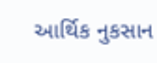આર્થિક નુકસાન